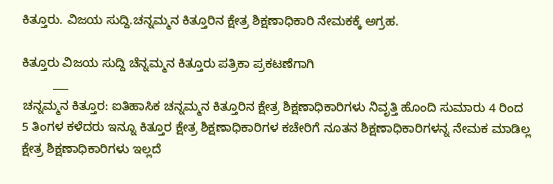ಕಿತ್ತೂರು. ವಿಜಯ ಸುದ್ದಿ.ಚನ್ನಮ್ಮನ ಕಿತ್ತೂರಿನ ಕ್ಷೇತ್ರ ಶಿಕ್ಷಣಾಧಿಕಾರಿ ನೇಮಕಕ್ಕೆ ಅಗ್ರಹ.

ಕಿತ್ತೂರು ವಿಜಯ ಸುದ್ದಿ ಚೆನ್ನಮ್ಮನ ಕಿತ್ತೂರು ಪತ್ರಿಕಾ ಪ್ರಕಟಣೆಗಾಗಿ
         ___
ಚನ್ನಮ್ಮನ ಕಿತ್ತೂರ: ಐತಿಹಾಸಿಕ ಚನ್ನಮ್ಮನ ಕಿತ್ತೂರಿನ ಕ್ಷೇತ್ರ ಶಿಕ್ಷಣಾಧಿಕಾರಿಗಳು ನಿವೃತ್ತಿ ಹೊಂದಿ ಸುಮಾರು 4 ರಿಂದ 5 ತಿಂಗಳ ಕಳೆದರು ಇನ್ನೂ ಕಿತ್ತೂರ ಕ್ಷೇತ್ರ ಶಿಕ್ಷಣಾಧಿಕಾರಿಗಳ ಕಚೇರಿಗೆ ನೂತನ ಶಿಕ್ಷಣಾಧಿಕಾರಿಗಳನ್ನ ನೇಮಕ ಮಾಡಿಲ್ಲ ಕ್ಷೇತ್ರ ಶಿಕ್ಷಣಾಧಿಕಾರಿಗಳು ಇಲ್ಲದೆ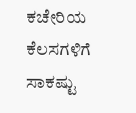ಕಚೇರಿಯ ಕೆಲಸಗಳಿಗೆ ಸಾಕಷ್ಟು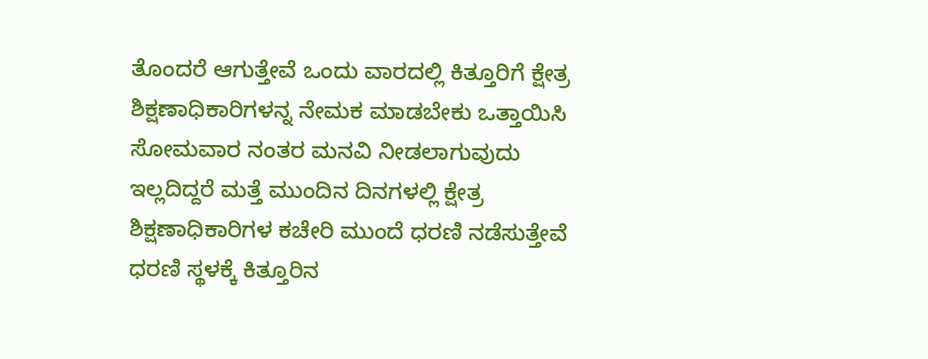ತೊಂದರೆ ಆಗುತ್ತೇವೆ ಒಂದು ವಾರದಲ್ಲಿ ಕಿತ್ತೂರಿಗೆ ಕ್ಷೇತ್ರ ಶಿಕ್ಷಣಾಧಿಕಾರಿಗಳನ್ನ ನೇಮಕ ಮಾಡಬೇಕು ಒತ್ತಾಯಿಸಿ ಸೋಮವಾರ ನಂತರ ಮನವಿ ನೀಡಲಾಗುವುದು
ಇಲ್ಲದಿದ್ದರೆ ಮತ್ತೆ ಮುಂದಿನ ದಿನಗಳಲ್ಲಿ ಕ್ಷೇತ್ರ ಶಿಕ್ಷಣಾಧಿಕಾರಿಗಳ ಕಚೇರಿ ಮುಂದೆ ಧರಣಿ ನಡೆಸುತ್ತೇವೆ ಧರಣಿ ಸ್ಥಳಕ್ಕೆ ಕಿತ್ತೂರಿನ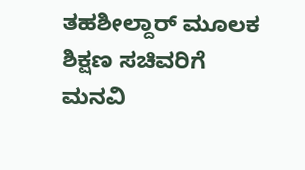ತಹಶೀಲ್ದಾರ್ ಮೂಲಕ ಶಿಕ್ಷಣ ಸಚಿವರಿಗೆ ಮನವಿ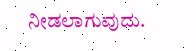ನೀಡಲಾಗುವುದು.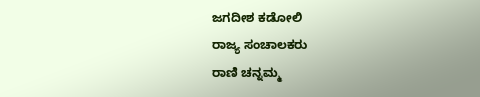ಜಗದೀಶ ಕಡೋಲಿ
ರಾಜ್ಯ ಸಂಚಾಲಕರು
ರಾಣಿ ಚನ್ನಮ್ಮ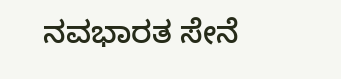ನವಭಾರತ ಸೇನೆ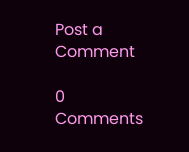Post a Comment

0 Comments